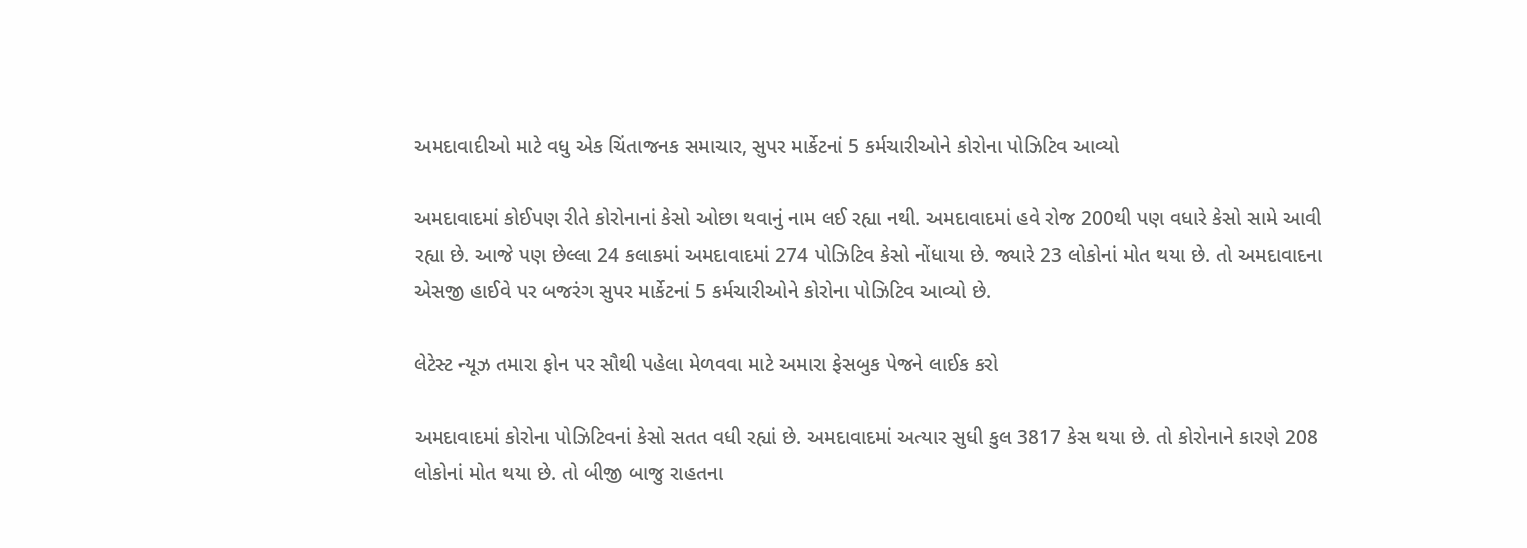અમદાવાદીઓ માટે વધુ એક ચિંતાજનક સમાચાર, સુપર માર્કેટનાં 5 કર્મચારીઓને કોરોના પોઝિટિવ આવ્યો

અમદાવાદમાં કોઈપણ રીતે કોરોનાનાં કેસો ઓછા થવાનું નામ લઈ રહ્યા નથી. અમદાવાદમાં હવે રોજ 200થી પણ વધારે કેસો સામે આવી રહ્યા છે. આજે પણ છેલ્લા 24 કલાકમાં અમદાવાદમાં 274 પોઝિટિવ કેસો નોંધાયા છે. જ્યારે 23 લોકોનાં મોત થયા છે. તો અમદાવાદના એસજી હાઈવે પર બજરંગ સુપર માર્કેટનાં 5 કર્મચારીઓને કોરોના પોઝિટિવ આવ્યો છે.

લેટેસ્ટ ન્યૂઝ તમારા ફોન પર સૌથી પહેલા મેળવવા માટે અમારા ફેસબુક પેજને લાઈક કરો

અમદાવાદમાં કોરોના પોઝિટિવનાં કેસો સતત વધી રહ્યાં છે. અમદાવાદમાં અત્યાર સુધી કુલ 3817 કેસ થયા છે. તો કોરોનાને કારણે 208 લોકોનાં મોત થયા છે. તો બીજી બાજુ રાહતના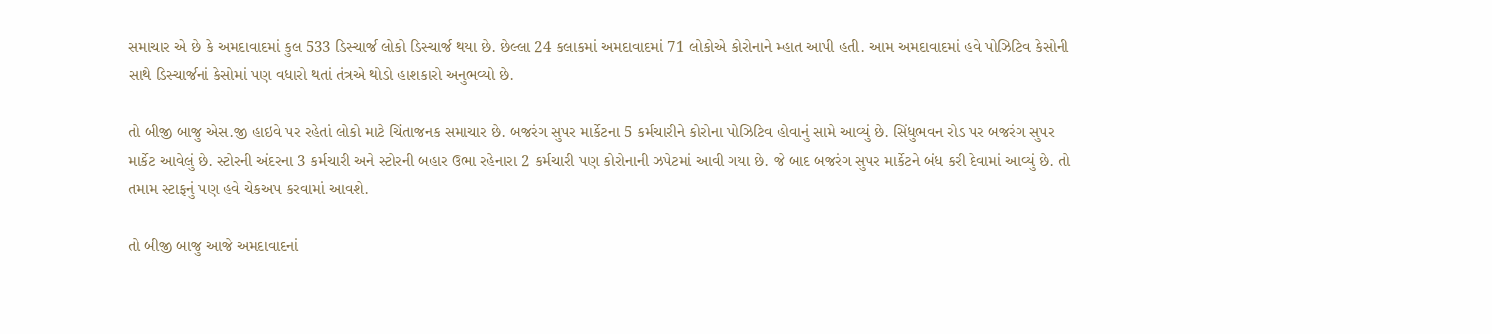સમાચાર એ છે કે અમદાવાદમાં કુલ 533 ડિસ્ચાર્જ લોકો ડિસ્ચાર્જ થયા છે. છેલ્લા 24 કલાકમાં અમદાવાદમાં 71 લોકોએ કોરોનાને મ્હાત આપી હતી. આમ અમદાવાદમાં હવે પોઝિટિવ કેસોની સાથે ડિસ્ચાર્જનાં કેસોમાં પણ વધારો થતાં તંત્રએ થોડો હાશકારો અનુભવ્યો છે.

તો બીજી બાજુ એસ.જી હાઇવે પર રહેતાં લોકો માટે ચિંતાજનક સમાચાર છે. બજરંગ સુપર માર્કેટના 5 કર્મચારીને કોરોના પોઝિટિવ હોવાનું સામે આવ્યું છે. સિંધુભવન રોડ પર બજરંગ સુપર માર્કેટ આવેલું છે. સ્ટોરની અંદરના 3 કર્મચારી અને સ્ટોરની બહાર ઉભા રહેનારા 2 કર્મચારી પણ કોરોનાની ઝપેટમાં આવી ગયા છે. જે બાદ બજરંગ સુપર માર્કેટને બંધ કરી દેવામાં આવ્યું છે. તો તમામ સ્ટાફનું પણ હવે ચેકઅપ કરવામાં આવશે.

તો બીજી બાજુ આજે અમદાવાદનાં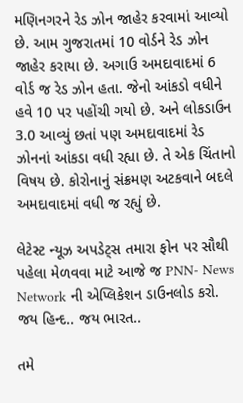મણિનગરને રેડ ઝોન જાહેર કરવામાં આવ્યો છે. આમ ગુજરાતમાં 10 વોર્ડને રેડ ઝોન જાહેર કરાયા છે. અગાઉ અમદાવાદમાં 6 વોર્ડ જ રેડ ઝોન હતા. જેનો આંકડો વધીને હવે 10 પર પહોંચી ગયો છે. અને લોકડાઉન 3.0 આવ્યું છતાં પણ અમદાવાદમાં રેડ ઝોનનાં આંકડા વધી રહ્યા છે. તે એક ચિંતાનો વિષય છે. કોરોનાનું સંક્રમણ અટકવાને બદલે અમદાવાદમાં વધી જ રહ્યું છે.

લેટેસ્ટ ન્યૂઝ અપડેટ્સ તમારા ફોન પર સૌથી પહેલા મેળવવા માટે આજે જ PNN- News Network ની એપ્લિકેશન ડાઉનલોડ કરો. જય હિન્દ.. જય ભારત..

તમે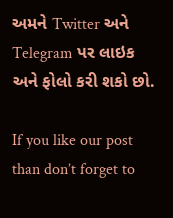અમને Twitter અને Telegram પર લાઇક અને ફોલો કરી શકો છો.

If you like our post than don’t forget to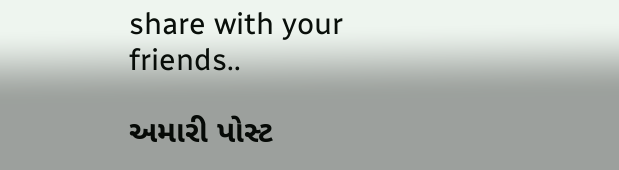share with your friends..

અમારી પોસ્ટ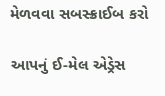મેળવવા સબસ્ક્રાઈબ કરો

આપનું ઈ-મેલ એડ્રેસ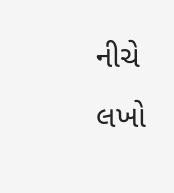નીચે લખો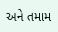અને તમામ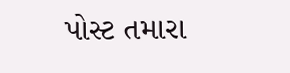પોસ્ટ તમારા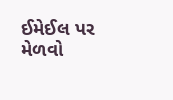ઈમેઈલ પર મેળવો